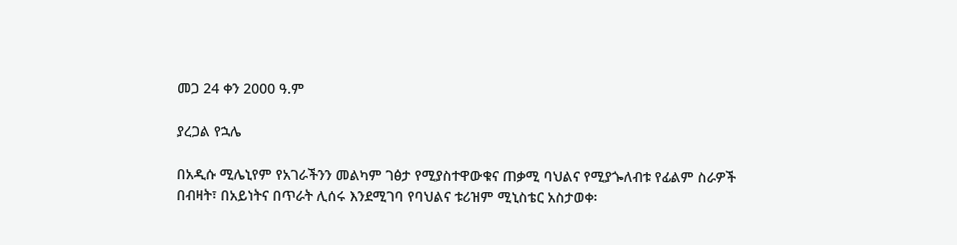መጋ 24 ቀን 2000 ዓ.ም

ያረጋል የኋሌ

በአዲሱ ሚሌኒየም የአገራችንን መልካም ገፅታ የሚያስተዋውቁና ጠቃሚ ባህልና የሚያጐለብቱ የፊልም ስራዎች በብዛት፣ በአይነትና በጥራት ሊሰሩ እንደሚገባ የባህልና ቱሪዝም ሚኒስቴር አስታወቀ፡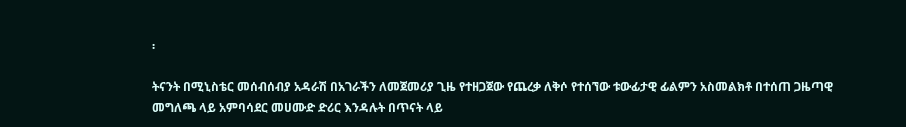፡

ትናንት በሚኒስቴር መሰብሰብያ አዳራሽ በአገራችን ለመጀመሪያ ጊዜ የተዘጋጀው የጨረቃ ለቅሶ የተሰኘው ቱውፊታዊ ፊልምን አስመልክቶ በተሰጠ ጋዜጣዊ መግለጫ ላይ አምባሳደር መሀሙድ ድሪር እንዳሉት በጥናት ላይ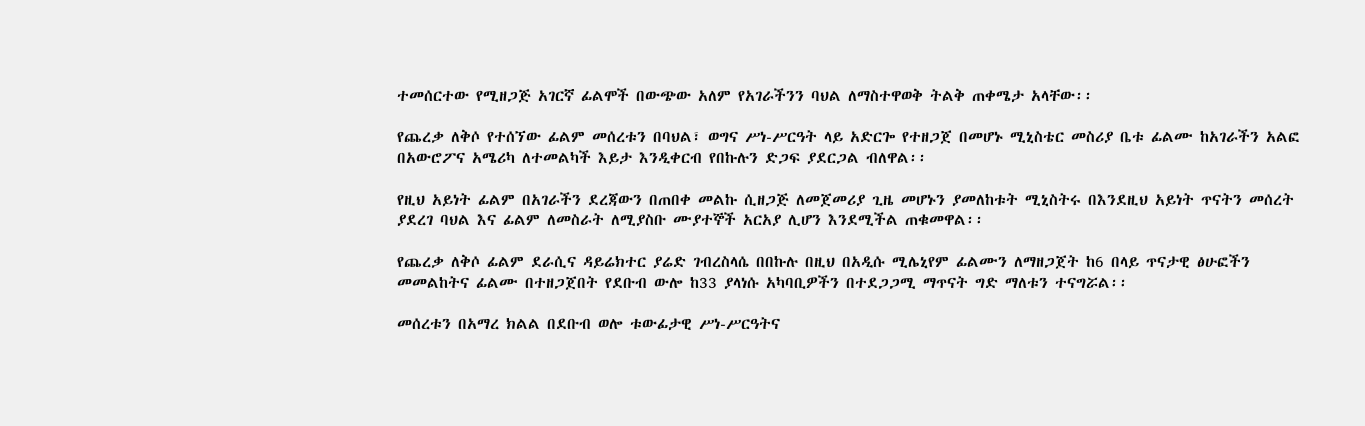ተመሰርተው የሚዘጋጅ አገርኛ ፊልሞች በውጭው አለም የአገራችንን ባህል ለማስተዋወቅ ትልቅ ጠቀሜታ አላቸው፡፡

የጨረቃ ለቅሶ የተሰኘው ፊልም መሰረቱን በባህል፣ ወግና ሥነ-ሥርዓት ላይ አድርጐ የተዘጋጀ በመሆኑ ሚኒስቴር መስሪያ ቤቱ ፊልሙ ከአገራችን አልፎ በአውሮፖና አሜሪካ ለተመልካች እይታ እንዲቀርብ የበኩሉን ድጋፍ ያደርጋል ብለዋል፡፡

የዚህ አይነት ፊልም በአገራችን ደረጃውን በጠበቀ መልኩ ሲዘጋጅ ለመጀመሪያ ጊዜ መሆኑን ያመለከቱት ሚኒስትሩ በእንደዚህ አይነት ጥናትን መሰረት ያደረገ ባህል እና ፊልም ለመስራት ለሚያስቡ ሙያተኞች አርአያ ሊሆን እንደሚችል ጠቁመዋል፡፡

የጨረቃ ለቅሶ ፊልም ደራሲና ዳይሬክተር ያሬድ ገብረስላሴ በበኩሉ በዚህ በአዲሱ ሚሌኒየም ፊልሙን ለማዘጋጀት ከ6 በላይ ጥናታዊ ፅሁፎችን መመልከትና ፊልሙ በተዘጋጀበት የደቡብ ውሎ ከ33 ያላነሱ አካባቢዎችን በተደጋጋሚ ማጥናት ግድ ማለቱን ተናግሯል፡፡

መሰረቱን በአማረ ክልል በደቡብ ወሎ ቱውፊታዊ ሥነ-ሥርዓትና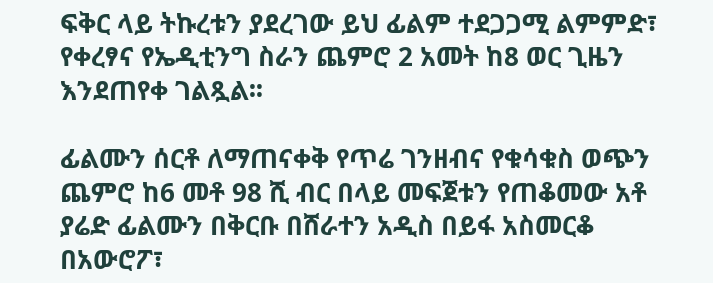ፍቅር ላይ ትኩረቱን ያደረገው ይህ ፊልም ተደጋጋሚ ልምምድ፣ የቀረፃና የኤዲቲንግ ስራን ጨምሮ 2 አመት ከ8 ወር ጊዜን እንደጠየቀ ገልጿል፡፡

ፊልሙን ሰርቶ ለማጠናቀቅ የጥሬ ገንዘብና የቁሳቁስ ወጭን ጨምሮ ከ6 መቶ 98 ሺ ብር በላይ መፍጀቱን የጠቆመው አቶ ያሬድ ፊልሙን በቅርቡ በሸራተን አዲስ በይፋ አስመርቆ በአውሮፖ፣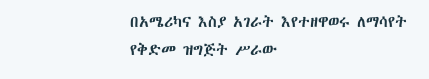በአሜሪካና እስያ አገራት እየተዘዋወሩ ለማሳየት የቅድመ ዝግጅት ሥራው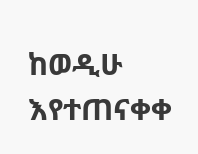ከወዲሁ እየተጠናቀቀ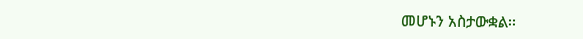መሆኑን አስታውቋል፡፡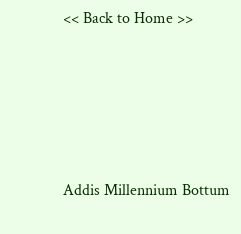<< Back to Home >>





Addis Millennium Bottum